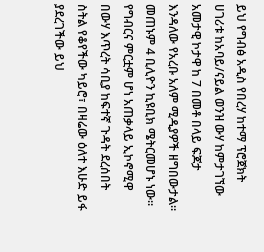ይህ የግብፅ አዲስ የበረሃ ከተማ ፕሮጀክት ሀገሪቱ ከአባይ/ናይል ወንዝ ውሃ ከምታገኘው አመታዊ ኮታዋ ከ 7 በመቶ በላይ ፍጆታ እንዳለው የአረቡ አለም ሚዲያዎች ዘግበውታል። መጠኑም 4 ቢሊዮን ኪዩቢክ ሜትርመሆኑ ነው።
የግብርና ምርቷም ሆነ አጠቃላይ ኢኮኖሚዋ በውሃ እጥረት ሳቢያ ከፍተኛ ጉዳት ደረሰበት ስትል የቆየችው ካይሮ፣ በዛሬው ዕለተ እሁድ ይፋ ያደረገችው ይህ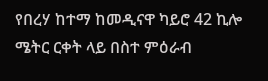የበረሃ ከተማ ከመዲናዋ ካይሮ 42 ኪሎ ሜትር ርቀት ላይ በስተ ምዕራብ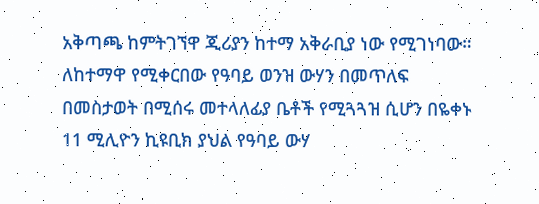አቅጣጫ ከምትገኘዋ ጂሪያን ከተማ አቅራቢያ ነው የሚገነባው።
ለከተማዋ የሚቀርበው የዓባይ ወንዝ ውሃን በመጥለፍ በመስታወት በሚሰሩ መተላለፊያ ቤቶች የሚጓጓዝ ሲሆን በዬቀኑ 11 ሚሊዮን ኪዩቢክ ያህል የዓባይ ውሃ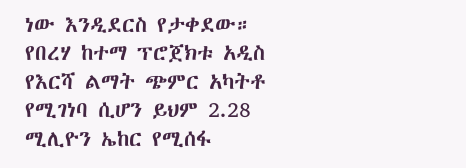ነው እንዲደርስ የታቀደው።
የበረሃ ከተማ ፕሮጀክቱ አዲስ የእርሻ ልማት ጭምር አካትቶ የሚገነባ ሲሆን ይህም 2.28 ሚሊዮን ኤከር የሚሰፋ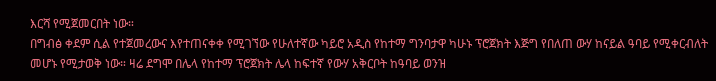እርሻ የሚጀመርበት ነው።
በግብፅ ቀደም ሲል የተጀመረውና እየተጠናቀቀ የሚገኘው የሁለተኛው ካይሮ አዲስ የከተማ ግንባታዋ ካሁኑ ፕሮጀክት እጅግ የበለጠ ውሃ ከናይል ዓባይ የሚቀርብለት መሆኑ የሚታወቅ ነው። ዛሬ ደግሞ በሌላ የከተማ ፕሮጀክት ሌላ ከፍተኛ የውሃ አቅርቦት ከዓባይ ወንዝ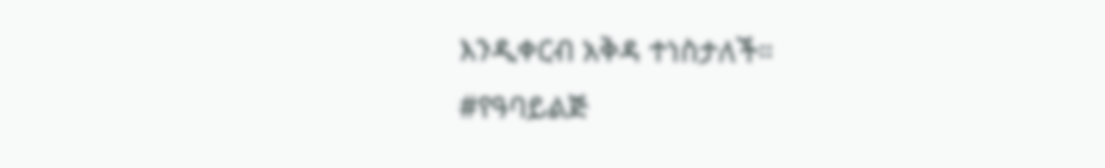እንዲቀርብ አቅዳ ተነስታለች።
#የዓባይልጅ